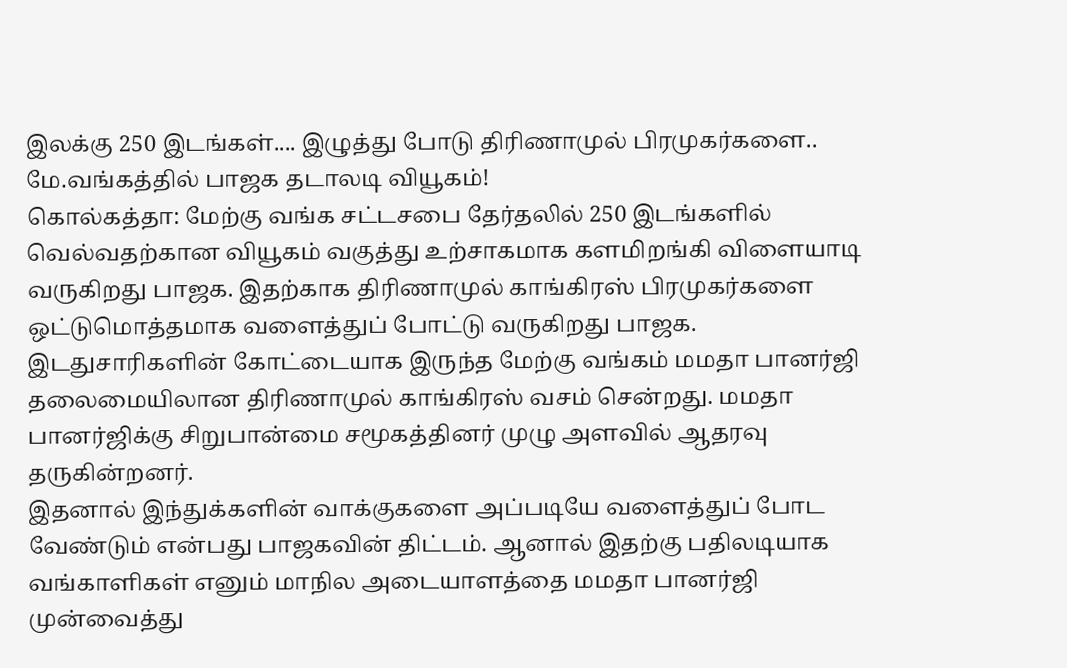இலக்கு 250 இடங்கள்.... இழுத்து போடு திரிணாமுல் பிரமுகர்களை.. மே.வங்கத்தில் பாஜக தடாலடி வியூகம்!
கொல்கத்தா: மேற்கு வங்க சட்டசபை தேர்தலில் 250 இடங்களில் வெல்வதற்கான வியூகம் வகுத்து உற்சாகமாக களமிறங்கி விளையாடி வருகிறது பாஜக. இதற்காக திரிணாமுல் காங்கிரஸ் பிரமுகர்களை ஒட்டுமொத்தமாக வளைத்துப் போட்டு வருகிறது பாஜக.
இடதுசாரிகளின் கோட்டையாக இருந்த மேற்கு வங்கம் மமதா பானர்ஜி தலைமையிலான திரிணாமுல் காங்கிரஸ் வசம் சென்றது. மமதா பானர்ஜிக்கு சிறுபான்மை சமூகத்தினர் முழு அளவில் ஆதரவு தருகின்றனர்.
இதனால் இந்துக்களின் வாக்குகளை அப்படியே வளைத்துப் போட வேண்டும் என்பது பாஜகவின் திட்டம். ஆனால் இதற்கு பதிலடியாக வங்காளிகள் எனும் மாநில அடையாளத்தை மமதா பானர்ஜி முன்வைத்து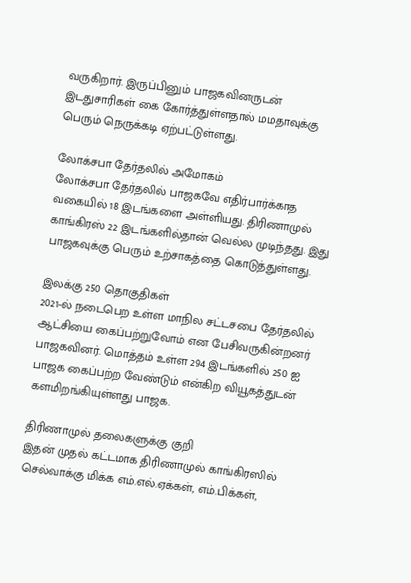வருகிறார். இருப்பினும் பாஜகவினருடன் இடதுசாரிகள் கை கோர்த்துள்ளதால் மமதாவுக்கு பெரும் நெருக்கடி ஏற்பட்டுள்ளது.

லோக்சபா தேர்தலில் அமோகம்
லோக்சபா தேர்தலில் பாஜகவே எதிர்பார்க்காத வகையில் 18 இடங்களை அள்ளியது. திரிணாமுல் காங்கிரஸ் 22 இடங்களில்தான் வெல்ல முடிந்தது. இது பாஜகவுக்கு பெரும் உற்சாகத்தை கொடுத்துள்ளது.

இலக்கு 250 தொகுதிகள்
2021-ல் நடைபெற உள்ள மாநில சட்டசபை தேர்தலில் ஆட்சியை கைப்பற்றுவோம் என பேசிவருகின்றனர் பாஜகவினர். மொத்தம் உள்ள 294 இடங்களில் 250 ஐ பாஜக கைப்பற்ற வேண்டும் என்கிற வியூகத்துடன் களமிறங்கியுள்ளது பாஜக.

திரிணாமுல் தலைகளுக்கு குறி
இதன் முதல் கட்டமாக திரிணாமுல் காங்கிரஸில் செல்வாக்கு மிக்க எம்.எல்.ஏக்கள், எம்.பிக்கள்,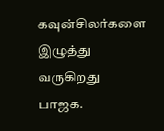கவுன்சிலர்களை இழுத்து வருகிறது பாஜக.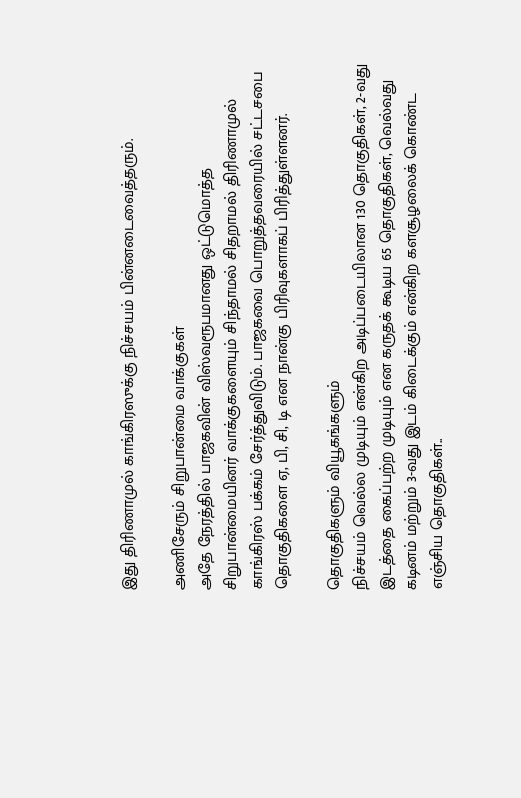இது திரிணாமுல் காங்கிரஸுக்கு நிச்சயம் பின்னடைவைத்தரும்.

அணிசேரும் சிறுபான்மை வாக்குகள்
அதே நேரத்தில் பாஜகவின் விஸ்வரூபமானது ஒட்டுமொத்த சிறுபான்மையினர் வாக்குகளையும் சிந்தாமல் சிதறாமல் திரிணாமுல் காங்கிரஸ் பக்கம் சேர்த்துவிடும். பாஜகவை பொறுத்தவரையில் சட்டசபை தொகுதிகளை ஏ, பி, சி, டி என நான்கு பிரிவுகளாகப் பிரித்துள்ளனர்.

தொகுதிகளும் வியூகங்களும்
நிச்சயம் வெல்ல முடியும் என்கிற அடிப்படையிலான 130 தொகுதிகள், 2-வது இடத்தை கைப்பற்ற முடியும் என கருதக் கூடிய 65 தொகுதிகள், வெல்வது கடினம் மற்றும் 3-வது இடம் கிடைக்கும் என்கிற களசூழலைக் கொண்ட எஞ்சிய தொகுதிகள்..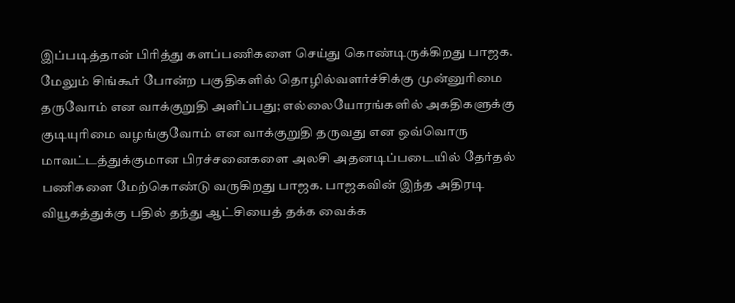இப்படித்தான் பிரித்து களப்பணிகளை செய்து கொண்டிருக்கிறது பாஜக. மேலும் சிங்கூர் போன்ற பகுதிகளில் தொழில்வளர்ச்சிக்கு முன்னுரிமை தருவோம் என வாக்குறுதி அளிப்பது; எல்லையோரங்களில் அகதிகளுக்கு குடியுரிமை வழங்குவோம் என வாக்குறுதி தருவது என ஒவ்வொரு மாவட்டத்துக்குமான பிரச்சனைகளை அலசி அதனடிப்படையில் தேர்தல் பணிகளை மேற்கொண்டு வருகிறது பாஜக. பாஜகவின் இந்த அதிரடி வியூகத்துக்கு பதில் தந்து ஆட்சியைத் தக்க வைக்க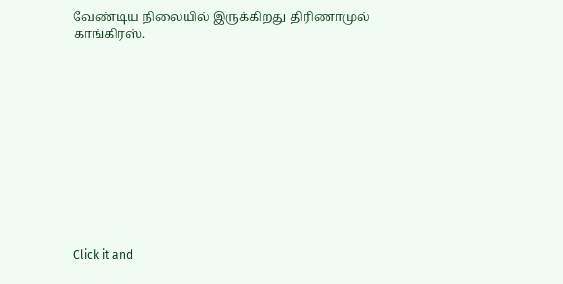வேண்டிய நிலையில் இருக்கிறது திரிணாமுல் காங்கிரஸ்.












Click it and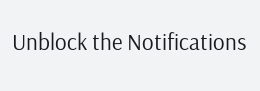Unblock the Notifications